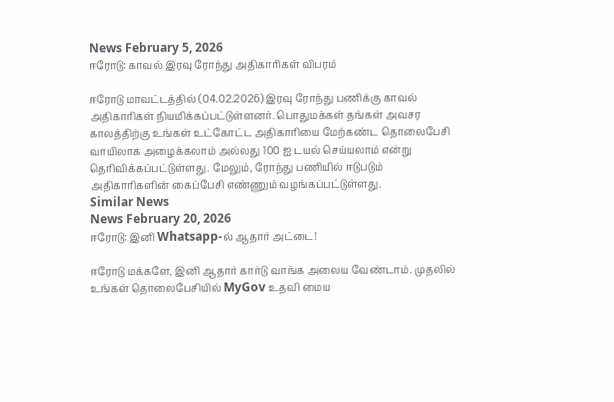News February 5, 2026
ஈரோடு: காவல் இரவு ரோந்து அதிகாரிகள் விபரம்

ஈரோடு மாவட்டத்தில் (04.02.2026) இரவு ரோந்து பணிக்கு காவல் அதிகாரிகள் நியமிக்கப்பட்டுள்ளனர். பொதுமக்கள் தங்கள் அவசர காலத்திற்கு உங்கள் உட்கோட்ட அதிகாரியை மேற்கண்ட தொலைபேசி வாயிலாக அழைக்கலாம் அல்லது 100 ஐ டயல் செய்யலாம் என்று தெரிவிக்கப்பட்டுள்ளது. மேலும், ரோந்து பணியில் ஈடுபடும் அதிகாரிகளின் கைப்பேசி எண்ணும் வழங்கப்பட்டுள்ளது.
Similar News
News February 20, 2026
ஈரோடு: இனி Whatsapp-ல் ஆதார் அட்டை!

ஈரோடு மக்களே, இனி ஆதார் கார்டு வாங்க அலைய வேண்டாம். முதலில் உங்கள் தொலைபேசியில் MyGov உதவி மைய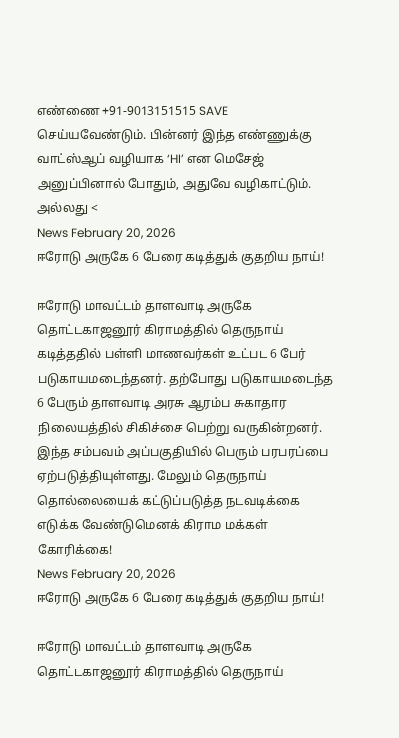எண்ணை +91-9013151515 SAVE செய்யவேண்டும். பின்னர் இந்த எண்ணுக்கு வாட்ஸ்ஆப் வழியாக ‘HI’ என மெசேஜ் அனுப்பினால் போதும், அதுவே வழிகாட்டும். அல்லது <
News February 20, 2026
ஈரோடு அருகே 6 பேரை கடித்துக் குதறிய நாய்!

ஈரோடு மாவட்டம் தாளவாடி அருகே தொட்டகாஜனூர் கிராமத்தில் தெருநாய் கடித்ததில் பள்ளி மாணவர்கள் உட்பட 6 பேர் படுகாயமடைந்தனர். தற்போது படுகாயமடைந்த 6 பேரும் தாளவாடி அரசு ஆரம்ப சுகாதார நிலையத்தில் சிகிச்சை பெற்று வருகின்றனர். இந்த சம்பவம் அப்பகுதியில் பெரும் பரபரப்பை ஏற்படுத்தியுள்ளது. மேலும் தெருநாய் தொல்லையைக் கட்டுப்படுத்த நடவடிக்கை எடுக்க வேண்டுமெனக் கிராம மக்கள் கோரிக்கை!
News February 20, 2026
ஈரோடு அருகே 6 பேரை கடித்துக் குதறிய நாய்!

ஈரோடு மாவட்டம் தாளவாடி அருகே தொட்டகாஜனூர் கிராமத்தில் தெருநாய்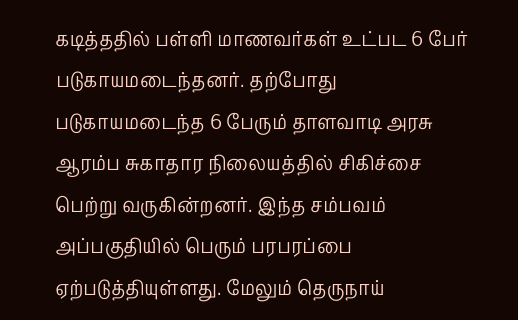கடித்ததில் பள்ளி மாணவர்கள் உட்பட 6 பேர் படுகாயமடைந்தனர். தற்போது படுகாயமடைந்த 6 பேரும் தாளவாடி அரசு ஆரம்ப சுகாதார நிலையத்தில் சிகிச்சை பெற்று வருகின்றனர். இந்த சம்பவம் அப்பகுதியில் பெரும் பரபரப்பை ஏற்படுத்தியுள்ளது. மேலும் தெருநாய்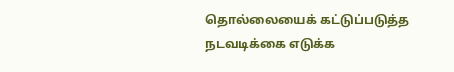தொல்லையைக் கட்டுப்படுத்த நடவடிக்கை எடுக்க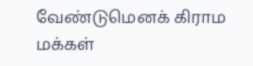வேண்டுமெனக் கிராம மக்கள்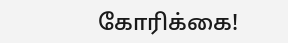கோரிக்கை!